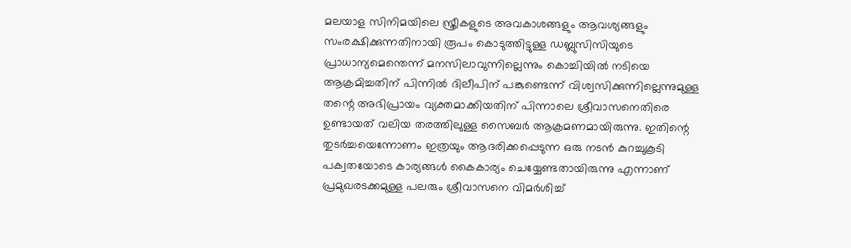മലയാള സിനിമയിലെ സ്ത്രീകളുടെ അവകാശങ്ങളും ആവശ്യങ്ങളും സംരക്ഷിക്കുന്നതിനായി രൂപം കൊടുത്തിട്ടുള്ള ഡബ്ലുസിസിയുടെ പ്രാധാന്യമെന്തെന്ന് മനസിലാവുന്നില്ലെന്നും കൊച്ചിയിൽ നടിയെ ആക്രമിച്ചതിന് പിന്നിൽ ദിലീപിന് പങ്കുണ്ടെന്ന് വിശ്വസിക്കുന്നില്ലെന്നുമുള്ള തന്റെ അഭിപ്രായം വ്യക്തമാക്കിയതിന് പിന്നാലെ ശ്രീവാസനെതിരെ ഉണ്ടായത് വലിയ തരത്തിലുള്ള സൈബർ ആക്രമണമായിരുന്നു. ഇതിന്റെ തുടർച്ചയെന്നോണം ഇത്രയും ആദരിക്കപ്പെടുന്ന ഒരു നടൻ കുറച്ചുകൂടി പക്വതയോടെ കാര്യങ്ങൾ കൈകാര്യം ചെയ്യേണ്ടതായിരുന്നു എന്നാണ് പ്രമുഖരടക്കമുള്ള പലരും ശ്രീവാസനെ വിമർശിച്ച്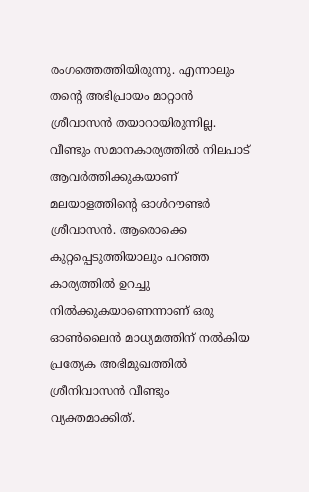രംഗത്തെത്തിയിരുന്നു. എന്നാലും തന്റെ അഭിപ്രായം മാറ്റാൻ ശ്രീവാസൻ തയാറായിരുന്നില്ല.
വീണ്ടും സമാനകാര്യത്തിൽ നിലപാട് ആവർത്തിക്കുകയാണ് മലയാളത്തിന്റെ ഓൾറൗണ്ടർ ശ്രീവാസൻ. ആരൊക്കെ കുറ്റപ്പെടുത്തിയാലും പറഞ്ഞ കാര്യത്തിൽ ഉറച്ചു നിൽക്കുകയാണെന്നാണ് ഒരു ഓൺലൈൻ മാധ്യമത്തിന് നൽകിയ പ്രത്യേക അഭിമുഖത്തിൽ ശ്രീനിവാസൻ വീണ്ടും വ്യക്തമാക്കിത്.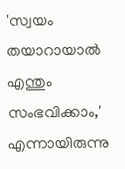'സ്വയം തയാറായാൽ എന്തും സംഭവിക്കാം,' എന്നായിരുന്നു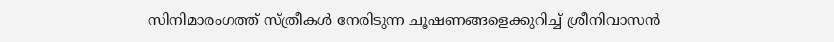സിനിമാരംഗത്ത് സ്ത്രീകൾ നേരിടുന്ന ചൂഷണങ്ങളെക്കുറിച്ച് ശ്രീനിവാസൻ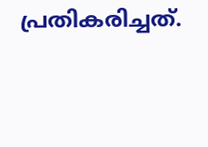പ്രതികരിച്ചത്.